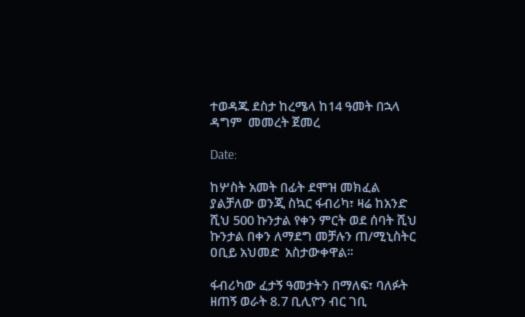ተወዳጁ ደስታ ከረሜላ ከ14 ዓመት በኋላ ዳግም  መመረት ጀመረ

Date:

ከሦስት አመት በፊት ደሞዝ መክፈል ያልቻለው ወንጂ ስኳር ፋብሪካ፣ ዛሬ ከአንድ ሺህ 500 ኩንታል የቀን ምርት ወደ ሰባት ሺህ ኩንታል በቀን ለማደግ መቻሉን ጠ/ሚኒስትር ዐቢይ አህመድ  አስታውቀዋል፡፡

ፋብሪካው ፈታኝ ዓመታትን በማለፍ፣ ባለፉት ዘጠኝ ወራት 8.7 ቢሊዮን ብር ገቢ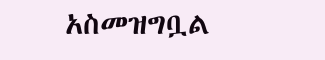አስመዝግቧል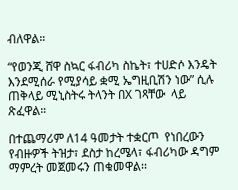ብለዋል።

“የወንጂ ሸዋ ስኳር ፋብሪካ ስኬት፣ ተሀድሶ እንዴት እንደሚሰራ የሚያሳይ ቋሚ ኤግዚቢሽን ነው” ሲሉ ጠቅላይ ሚኒስትሩ ትላንት በX ገጻቸው  ላይ ጽፈዋል።

በተጨማሪም ለ14 ዓመታት ተቋርጦ  የነበረውን የብዙዎች ትዝታ፣ ደስታ ከረሜላ፣ ፋብሪካው ዳግም ማምረት መጀመሩን ጠቁመዋል፡፡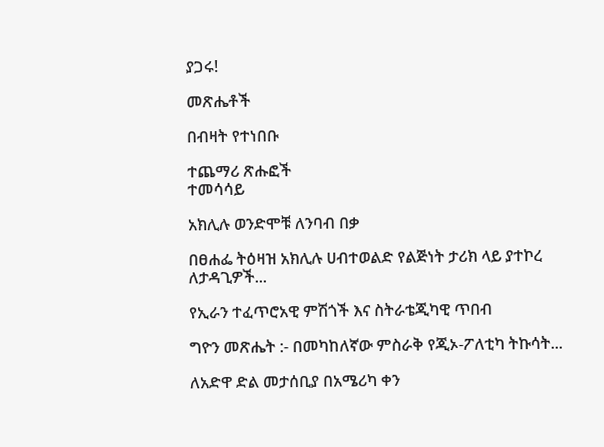ያጋሩ!

መጽሔቶች

በብዛት የተነበቡ

ተጨማሪ ጽሑፎች
ተመሳሳይ

አክሊሉ ወንድሞቹ ለንባብ በቃ

በፀሐፌ ትዕዛዝ አክሊሉ ሀብተወልድ የልጅነት ታሪክ ላይ ያተኮረ ለታዳጊዎች...

የኢራን ተፈጥሮአዊ ምሽጎች እና ስትራቴጂካዊ ጥበብ

ግዮን መጽሔት :- በመካከለኛው ምስራቅ የጂኦ-ፖለቲካ ትኩሳት...

ለአድዋ ድል መታሰቢያ በአሜሪካ ቀን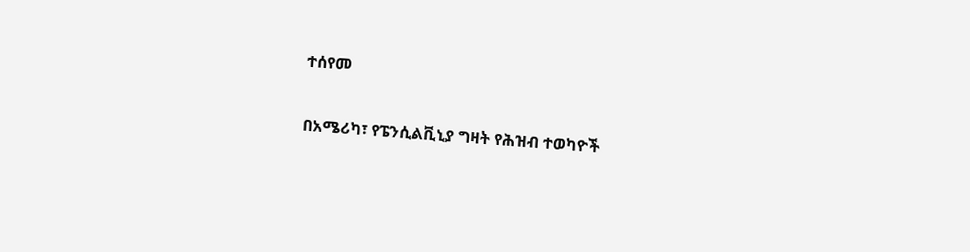ተሰየመ

በአሜሪካ፣ የፔንሲልቪኒያ ግዛት የሕዝብ ተወካዮች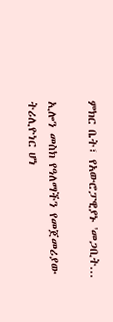ምክር ቤት፣ የአውሮፓዊያኑ 'መጋቢት...

ኢሎን መስክ የዓለማችን የመጀመሪያው ትሪሊዮነር ሆነ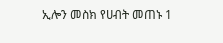ኢሎን መስክ የሀብት መጠኑ 1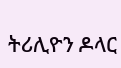ትሪሊዮን ዶላር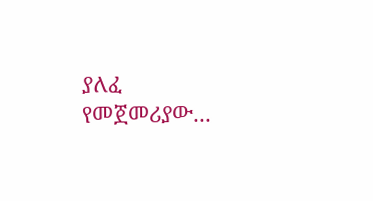ያለፈ የመጀመሪያው...